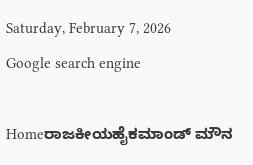Saturday, February 7, 2026
Google search engine

Homeರಾಜಕೀಯಹೈಕಮಾಂಡ್ ಮೌನ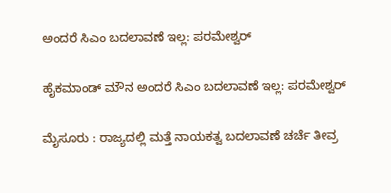ಅಂದರೆ ಸಿಎಂ ಬದಲಾವಣೆ ಇಲ್ಲ: ಪರಮೇಶ್ವರ್

ಹೈಕಮಾಂಡ್ ಮೌನ ಅಂದರೆ ಸಿಎಂ ಬದಲಾವಣೆ ಇಲ್ಲ: ಪರಮೇಶ್ವರ್

ಮೈಸೂರು : ರಾಜ್ಯದಲ್ಲಿ ಮತ್ತೆ ನಾಯಕತ್ವ ಬದಲಾವಣೆ ಚರ್ಚೆ ತೀವ್ರ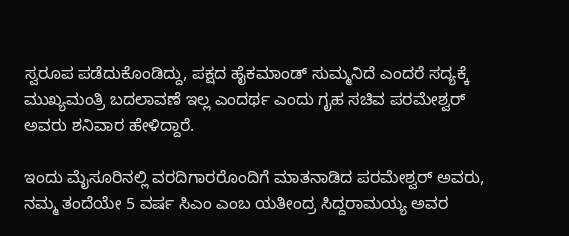ಸ್ವರೂಪ ಪಡೆದುಕೊಂಡಿದ್ದು, ಪಕ್ಷದ ಹೈಕಮಾಂಡ್ ಸುಮ್ಮನಿದೆ ಎಂದರೆ ಸದ್ಯಕ್ಕೆ ಮುಖ್ಯಮಂತ್ರಿ ಬದಲಾವಣೆ ಇಲ್ಲ ಎಂದರ್ಥ ಎಂದು ಗೃಹ ಸಚಿವ ಪರಮೇಶ್ವರ್ ಅವರು ಶನಿವಾರ ಹೇಳಿದ್ದಾರೆ.

ಇಂದು ಮೈಸೂರಿನಲ್ಲಿ ವರದಿಗಾರರೊಂದಿಗೆ ಮಾತನಾಡಿದ ಪರಮೇಶ್ವರ್ ಅವರು, ನಮ್ಮ ತಂದೆಯೇ 5 ವರ್ಷ ಸಿಎಂ ಎಂಬ ಯತೀಂದ್ರ ಸಿದ್ದರಾಮಯ್ಯ ಅವರ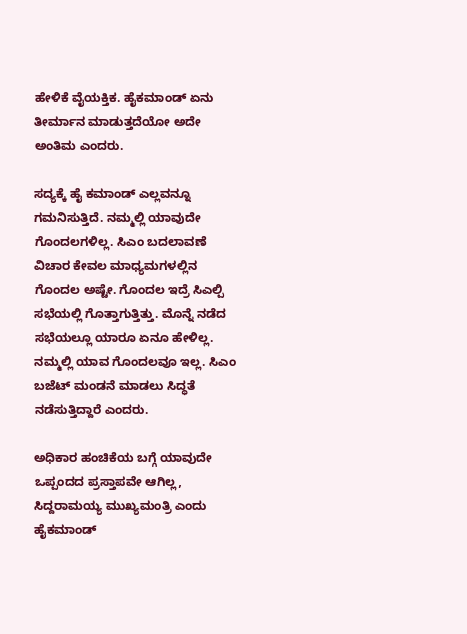ಹೇಳಿಕೆ ವೈಯಕ್ತಿಕ. ಹೈಕಮಾಂಡ್ ಏನು ತೀರ್ಮಾನ ಮಾಡುತ್ತದೆಯೋ ಅದೇ ಅಂತಿಮ ಎಂದರು.

ಸದ್ಯಕ್ಕೆ ಹೈ ಕಮಾಂಡ್ ಎಲ್ಲವನ್ನೂ ಗಮನಿಸುತ್ತಿದೆ. ನಮ್ಮಲ್ಲಿ ಯಾವುದೇ ಗೊಂದಲಗಳಿಲ್ಲ. ಸಿಎಂ ಬದಲಾವಣೆ ವಿಚಾರ ಕೇವಲ ಮಾಧ್ಯಮಗಳಲ್ಲಿನ ಗೊಂದಲ ಅಷ್ಟೇ. ಗೊಂದಲ ಇದ್ರೆ ಸಿಎಲ್ಪಿ ಸಭೆಯಲ್ಲಿ ಗೊತ್ತಾಗುತ್ತಿತ್ತು. ಮೊನ್ನೆ ನಡೆದ ಸಭೆಯಲ್ಲೂ ಯಾರೂ ಏನೂ ಹೇಳಿಲ್ಲ. ನಮ್ಮಲ್ಲಿ ಯಾವ ಗೊಂದಲವೂ ಇಲ್ಲ. ಸಿಎಂ ಬಜೆಟ್ ಮಂಡನೆ ಮಾಡಲು ಸಿದ್ಧತೆ ನಡೆಸುತ್ತಿದ್ದಾರೆ ಎಂದರು.

ಅಧಿಕಾರ ಹಂಚಿಕೆಯ ಬಗ್ಗೆ ಯಾವುದೇ ಒಪ್ಪಂದದ ಪ್ರಸ್ತಾಪವೇ ಆಗಿಲ್ಲ, ಸಿದ್ದರಾಮಯ್ಯ ಮುಖ್ಯಮಂತ್ರಿ ಎಂದು ಹೈಕಮಾಂಡ್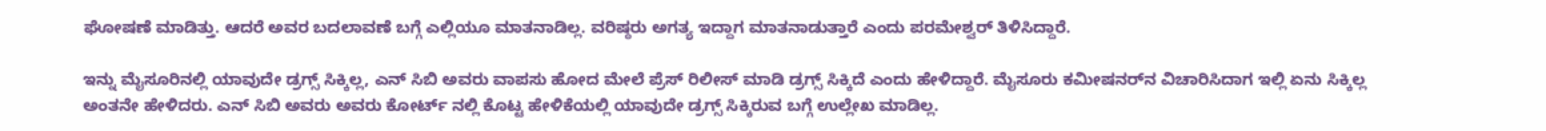ಘೋಷಣೆ ಮಾಡಿತ್ತು. ಆದರೆ ಅವರ ಬದಲಾವಣೆ ಬಗ್ಗೆ ಎಲ್ಲಿಯೂ ಮಾತನಾಡಿಲ್ಲ. ವರಿಷ್ಠರು ಅಗತ್ಯ ಇದ್ದಾಗ ಮಾತನಾಡುತ್ತಾರೆ ಎಂದು ಪರಮೇಶ್ವರ್ ತಿಳಿಸಿದ್ದಾರೆ.

ಇನ್ನು ಮೈಸೂರಿನಲ್ಲಿ ಯಾವುದೇ ಡ್ರಗ್ಸ್ ಸಿಕ್ಕಿಲ್ಲ, ಎನ್ ಸಿಬಿ ಅವರು ವಾಪಸು ಹೋದ ಮೇಲೆ ಪ್ರೆಸ್ ರಿಲೀಸ್ ಮಾಡಿ ಡ್ರಗ್ಸ್ ಸಿಕ್ಕಿದೆ ಎಂದು ಹೇಳಿದ್ದಾರೆ. ಮೈಸೂರು ಕಮೀಷನರ್‌ನ ವಿಚಾರಿಸಿದಾಗ ಇಲ್ಲಿ ಏನು ಸಿಕ್ಕಿಲ್ಲ ಅಂತನೇ ಹೇಳಿದರು. ಎನ್ ಸಿಬಿ ಅವರು ಅವರು ಕೋರ್ಟ್ ನಲ್ಲಿ ಕೊಟ್ಟ ಹೇಳಿಕೆಯಲ್ಲಿ ಯಾವುದೇ ಡ್ರಗ್ಸ್ ಸಿಕ್ಕಿರುವ ಬಗ್ಗೆ ಉಲ್ಲೇಖ ಮಾಡಿಲ್ಲ.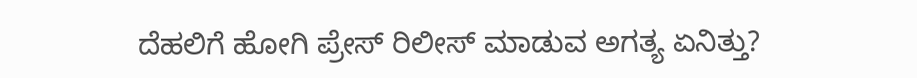ದೆಹಲಿಗೆ ಹೋಗಿ ಪ್ರೇಸ್ ರಿಲೀಸ್ ಮಾಡುವ ಅಗತ್ಯ ಏನಿತ್ತು?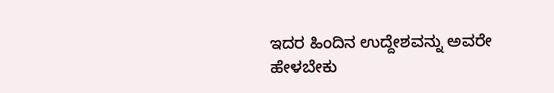ಇದರ ಹಿಂದಿನ‌ ಉದ್ದೇಶವನ್ನು ಅವರೇ ಹೇಳಬೇಕು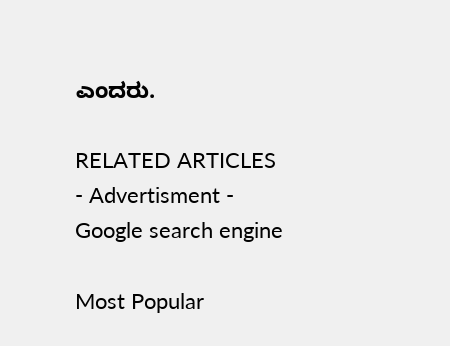ಎಂದರು.

RELATED ARTICLES
- Advertisment -
Google search engine

Most Popular